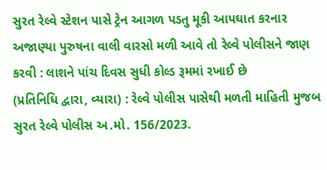સુરત રેલ્વે સ્ટેશન પાસે ટ્રેન આગળ પડતુ મૂકી આપઘાત કરનાર અજાણ્યા પુરુષના વાલી વારસો મળી આવે તો રેલ્વે પોલીસને જાણ કરવી : લાશને પાંચ દિવસ સુધી કોલ્ડ રૂમમાં રખાઈ છે
(પ્રતિનિધિ દ્વારા, વ્યારા) : રેલ્વે પોલીસ પાસેથી મળતી માહિતી મુજબ સુરત રેલ્વે પોલીસ અ.મો. 156/2023.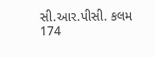સી.આર.પીસી. કલમ 174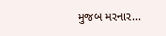મુજબ મરનાર...